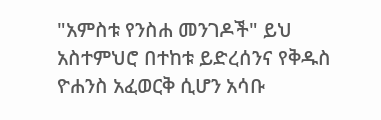"አምስቱ የንስሐ መንገዶች" ይህ አስተምህሮ በተከቱ ይድረሰንና የቅዱስ ዮሐንስ አፈወርቅ ሲሆን አሳቡ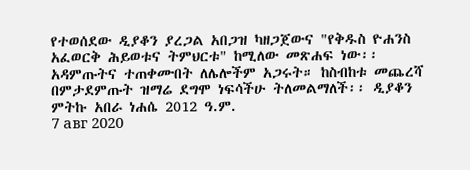የተወሰደው ዲያቆን ያረጋል አበጋዝ ካዘጋጀውና "የቅዱስ ዮሐንስ አፈወርቅ ሕይወቱና ትምህርቱ" ከሚለው መጽሐፍ ነው፡፡ አዳምጡትና ተጠቀሙበት ለሌሎችም አጋሩት። ከስብከቱ መጨረሻ በምታደምጡት ዝማሬ ደግሞ ነፍሳችሁ ትለመልማለች፡፡ ዲያቆን ምትኩ አበራ ነሐሴ 2012 ዓ.ም.
7 авг 2020